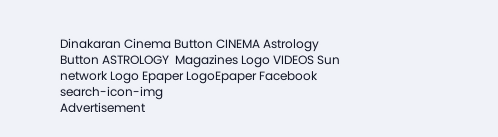Dinakaran Cinema Button CINEMA Astrology Button ASTROLOGY  Magazines Logo VIDEOS Sun network Logo Epaper LogoEpaper Facebook
search-icon-img
Advertisement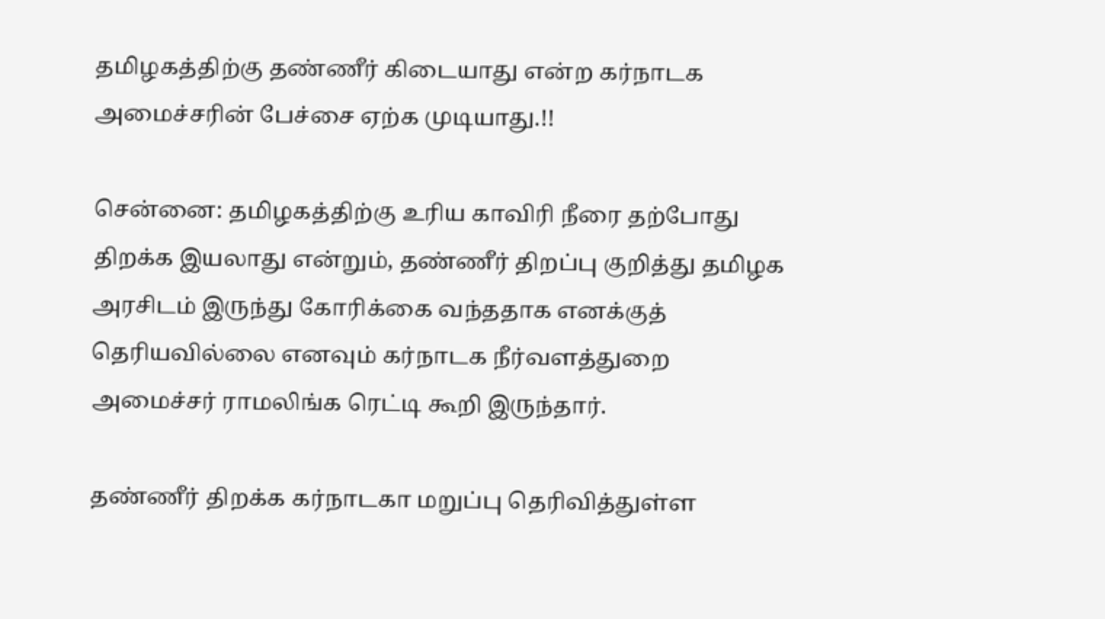தமிழகத்திற்கு தண்ணீர் கிடையாது என்ற கர்நாடக அமைச்சரின் பேச்சை ஏற்க முடியாது.!!

சென்னை: தமிழகத்திற்கு உரிய காவிரி நீரை தற்போது திறக்க இயலாது என்றும், தண்ணீர் திறப்பு குறித்து தமிழக அரசிடம் இருந்து கோரிக்கை வந்ததாக எனக்குத் தெரியவில்லை எனவும் கர்நாடக நீர்வளத்துறை அமைச்சர் ராமலிங்க ரெட்டி கூறி இருந்தார்.

தண்ணீர் திறக்க கர்நாடகா மறுப்பு தெரிவித்துள்ள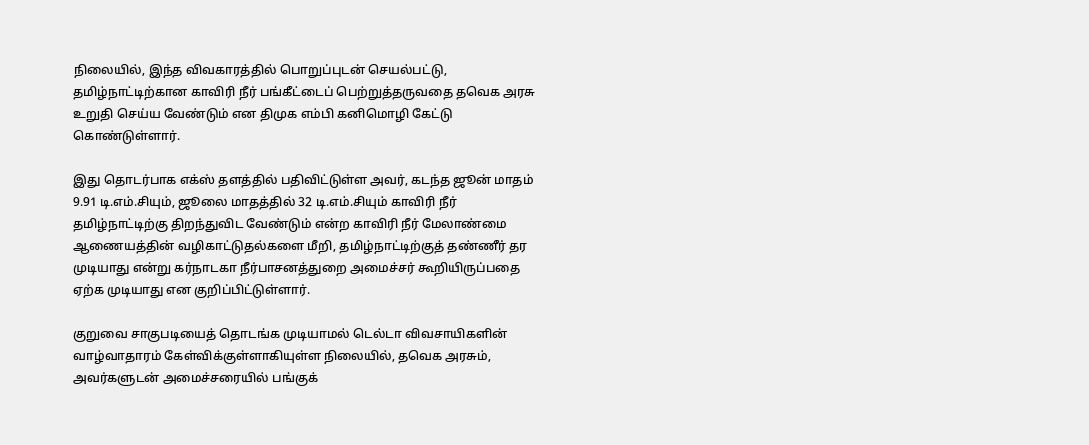நிலையில், இந்த விவகாரத்தில் பொறுப்புடன் செயல்பட்டு, தமிழ்நாட்டிற்கான காவிரி நீர் பங்கீட்டைப் பெற்றுத்தருவதை தவெக அரசு உறுதி செய்ய வேண்டும் என திமுக எம்பி கனிமொழி கேட்டு கொண்டுள்ளார்.

இது தொடர்பாக எக்ஸ் தளத்தில் பதிவிட்டுள்ள அவர், கடந்த ஜூன் மாதம் 9.91 டி.எம்.சியும், ஜூலை மாதத்தில் 32 டி.எம்.சியும் காவிரி நீர் தமிழ்நாட்டிற்கு திறந்துவிட வேண்டும் என்ற காவிரி நீர் மேலாண்மை ஆணையத்தின் வழிகாட்டுதல்களை மீறி, தமிழ்நாட்டிற்குத் தண்ணீர் தர முடியாது என்று கர்நாடகா நீர்பாசனத்துறை அமைச்சர் கூறியிருப்பதை ஏற்க முடியாது என குறிப்பிட்டுள்ளார்.

குறுவை சாகுபடியைத் தொடங்க முடியாமல் டெல்டா விவசாயிகளின் வாழ்வாதாரம் கேள்விக்குள்ளாகியுள்ள நிலையில், தவெக அரசும், அவர்களுடன் அமைச்சரையில் பங்குக்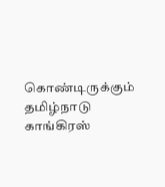கொண்டிருக்கும் தமிழ்நாடு காங்கிரஸ்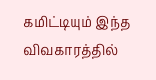கமிட்டியும் இந்த விவகாரத்தில்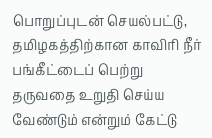பொறுப்புடன் செயல்பட்டு, தமிழகத்திற்கான காவிரி நீர் பங்கீட்டைப் பெற்று தருவதை உறுதி செய்ய வேண்டும் என்றும் கேட்டு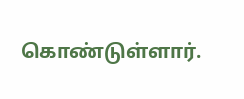கொண்டுள்ளார்.